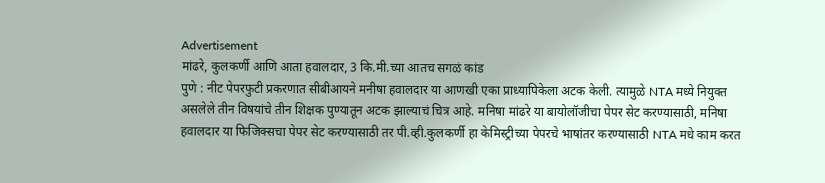Advertisement
मांढरे, कुलकर्णी आणि आता हवालदार, 3 कि.मी.च्या आतच सगळं कांड
पुणे : नीट पेपरफुटी प्रकरणात सीबीआयने मनीषा हवालदार या आणखी एका प्राध्यापिकेला अटक केली. त्यामुळे NTA मध्ये नियुक्त असलेले तीन विषयांचे तीन शिक्षक पुण्यातून अटक झाल्याचं चित्र आहे. मनिषा मांढरे या बायोलॉजीचा पेपर सेट करण्यासाठी, मनिषा हवालदार या फिजिक्सचा पेपर सेट करण्यासाठी तर पी.व्ही.कुलकर्णी हा केमिस्ट्रीच्या पेपरचे भाषांतर करण्यासाठी NTA मधे काम करत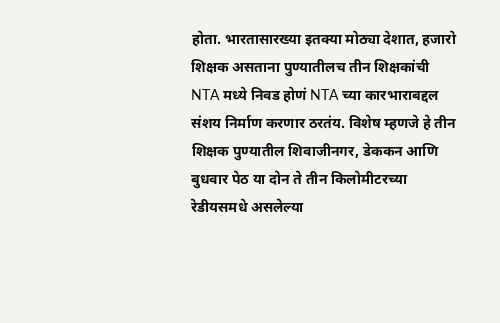होता. भारतासारख्या इतक्या मोठ्या देशात, हजारो शिक्षक असताना पुण्यातीलच तीन शिक्षकांची NTA मध्ये निवड होणं NTA च्या कारभाराबद्दल संशय निर्माण करणार ठरतंय. विशेष म्हणजे हे तीन शिक्षक पुण्यातील शिवाजीनगर, डेककन आणि बुधवार पेठ या दोन ते तीन किलोमीटरच्या रेडीयसमधे असलेल्या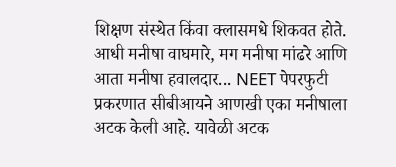शिक्षण संस्थेत किंवा क्लासमधे शिकवत होते.
आधी मनीषा वाघमारे, मग मनीषा मांढरे आणि आता मनीषा हवालदार... NEET पेपरफुटी प्रकरणात सीबीआयने आणखी एका मनीषाला अटक केली आहे. यावेळी अटक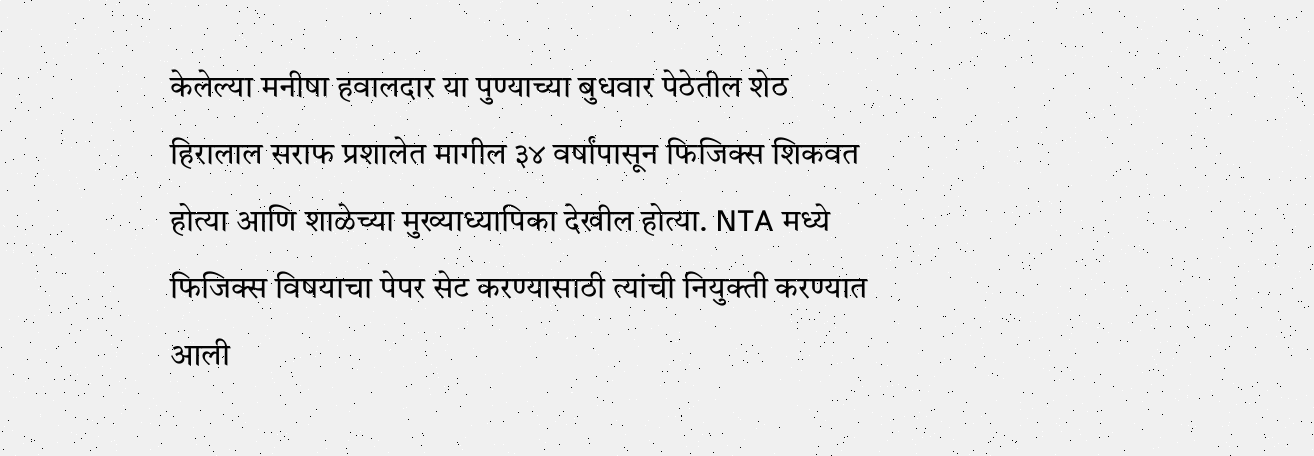केलेल्या मनीषा हवालदार या पुण्याच्या बुधवार पेठेतील शेठ हिरालाल सराफ प्रशालेत मागील ३४ वर्षांपासून फिजिक्स शिकवत होत्या आणि शाळेच्या मुख्याध्यापिका देखील होत्या. NTA मध्ये फिजिक्स विषयाचा पेपर सेट करण्यासाठी त्यांची नियुक्ती करण्यात आली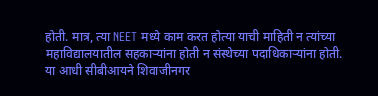होती. मात्र, त्या NEET मध्ये काम करत होत्या याची माहिती न त्यांच्या महाविद्यालयातील सहकाऱ्यांना होती न संस्थेच्या पदाधिकाऱ्यांना होती.
या आधी सीबीआयने शिवाजीनगर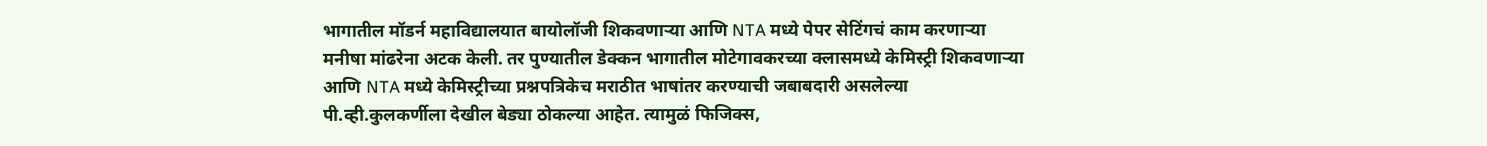भागातील मॉडर्न महाविद्यालयात बायोलॉजी शिकवणाऱ्या आणि NTA मध्ये पेपर सेटिंगचं काम करणाऱ्या मनीषा मांढरेना अटक केली. तर पुण्यातील डेक्कन भागातील मोटेगावकरच्या क्लासमध्ये केमिस्ट्री शिकवणाऱ्या आणि NTA मध्ये केमिस्ट्रीच्या प्रश्नपत्रिकेच मराठीत भाषांतर करण्याची जबाबदारी असलेल्या पी.व्ही.कुलकर्णीला देखील बेड्या ठोकल्या आहेत. त्यामुळं फिजिक्स,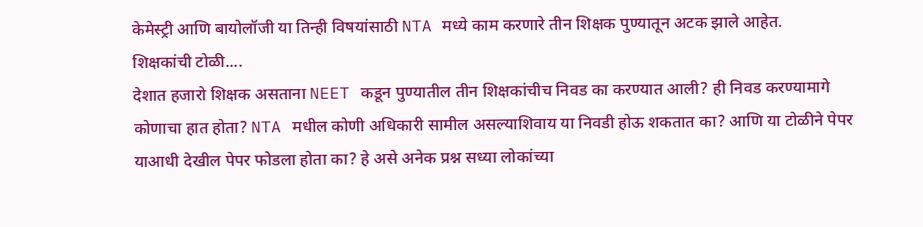केमेस्ट्री आणि बायोलॉजी या तिन्ही विषयांसाठी NTA मध्ये काम करणारे तीन शिक्षक पुण्यातून अटक झाले आहेत.
शिक्षकांची टोळी....
देशात हजारो शिक्षक असताना NEET कडून पुण्यातील तीन शिक्षकांचीच निवड का करण्यात आली? ही निवड करण्यामागे कोणाचा हात होता? NTA मधील कोणी अधिकारी सामील असल्याशिवाय या निवडी होऊ शकतात का? आणि या टोळीने पेपर याआधी देखील पेपर फोडला होता का? हे असे अनेक प्रश्न सध्या लोकांच्या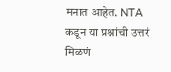मनात आहेत. NTA कडून या प्रश्नांची उत्तरं मिळणं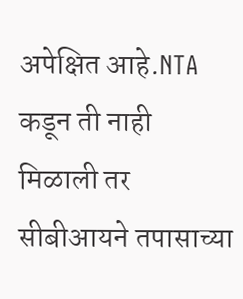अपेक्षित आहे.NTA कडून ती नाही मिळाली तर सीबीआयने तपासाच्या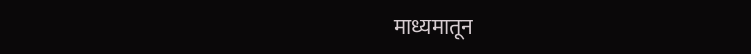माध्यमातून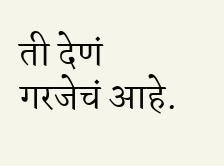ती देणं गरजेचं आहे.